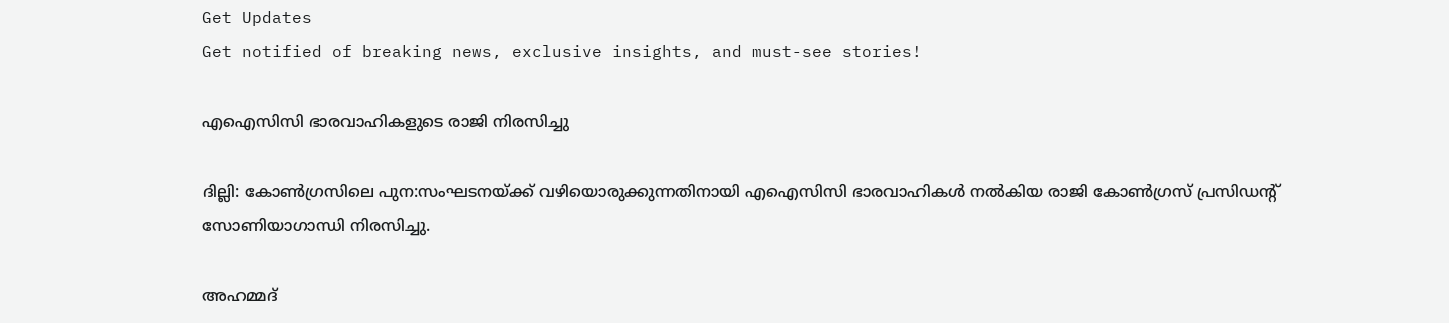Get Updates
Get notified of breaking news, exclusive insights, and must-see stories!

എഐസിസി ഭാരവാഹികളുടെ രാജി നിരസിച്ചു

ദില്ലി: കോണ്‍ഗ്രസിലെ പുന:സംഘടനയ്ക്ക് വഴിയൊരുക്കുന്നതിനായി എഐസിസി ഭാരവാഹികള്‍ നല്‍കിയ രാജി കോണ്‍ഗ്രസ് പ്രസിഡന്റ് സോണിയാഗാന്ധി നിരസിച്ചു.

അഹമ്മദ്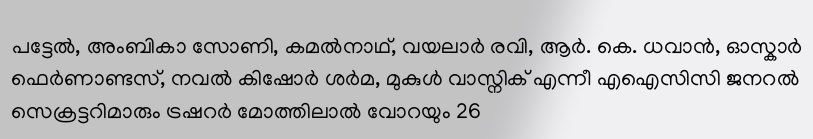പട്ടേല്‍, അംബികാ സോണി, കമല്‍നാഥ്, വയലാര്‍ രവി, ആര്‍. കെ. ധവാന്‍, ഓസ്കാര്‍ ഫെര്‍ണാണ്ടസ്, നവല്‍ കിഷോര്‍ ശര്‍മ, മുകുള്‍ വാസ്നിക് എന്നീ എഐസിസി ജനറല്‍ സെക്രട്ടറിമാരും ട്രഷറര്‍ മോത്തിലാല്‍ വോറയും 26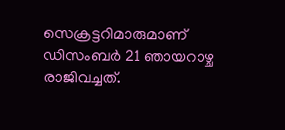സെക്രട്ടറിമാരുമാണ് ഡിസംബര്‍ 21 ഞായറാഴ്ച രാജിവച്ചത്.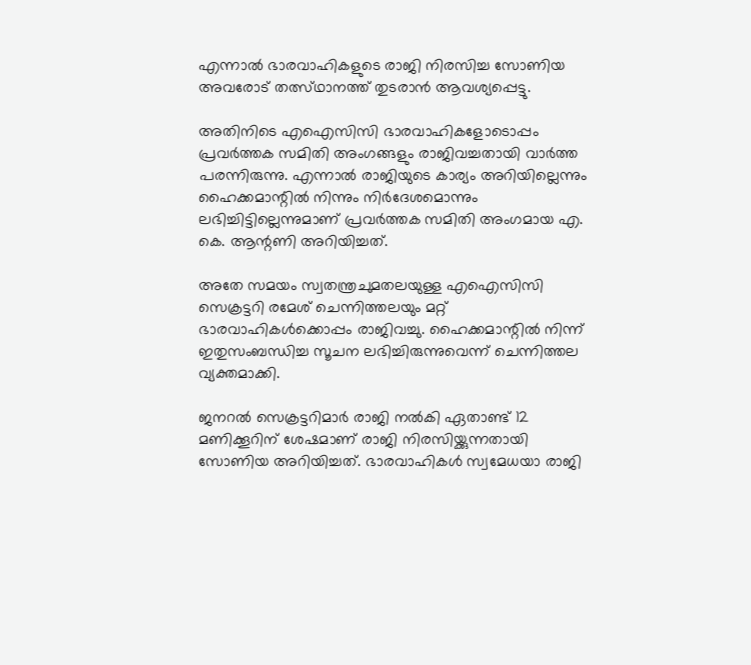എന്നാല്‍ ഭാരവാഹികളുടെ രാജി നിരസിച്ച സോണിയ അവരോട് തത്സ്ഥാനത്ത് തുടരാന്‍ ആവശ്യപ്പെട്ടു.

അതിനിടെ എഐസിസി ഭാരവാഹികളോടൊപ്പം പ്രവര്‍ത്തക സമിതി അംഗങ്ങളും രാജിവച്ചതായി വാര്‍ത്ത പരന്നിരുന്നു. എന്നാല്‍ രാജിയുടെ കാര്യം അറിയില്ലെന്നും ഹൈക്കമാന്റില്‍ നിന്നും നിര്‍ദേശമൊന്നും ലഭിച്ചിട്ടില്ലെന്നുമാണ് പ്രവര്‍ത്തക സമിതി അംഗമായ എ. കെ. ആന്റണി അറിയിച്ചത്.

അതേ സമയം സ്വതന്ത്രചുമതലയുള്ള എഐസിസി സെക്രട്ടറി രമേശ് ചെന്നിത്തലയും മറ്റ് ഭാരവാഹികള്‍ക്കൊപ്പം രാജിവച്ചു. ഹൈക്കമാന്റില്‍ നിന്ന് ഇതുസംബന്ധിച്ച സൂചന ലഭിച്ചിരുന്നുവെന്ന് ചെന്നിത്തല വ്യക്തമാക്കി.

ജനറല്‍ സെക്രട്ടറിമാര്‍ രാജി നല്‍കി ഏതാണ്ട് 12 മണിക്കൂറിന് ശേഷമാണ് രാജി നിരസിയ്ക്കുന്നതായി സോണിയ അറിയിച്ചത്. ഭാരവാഹികള്‍ സ്വമേധയാ രാജി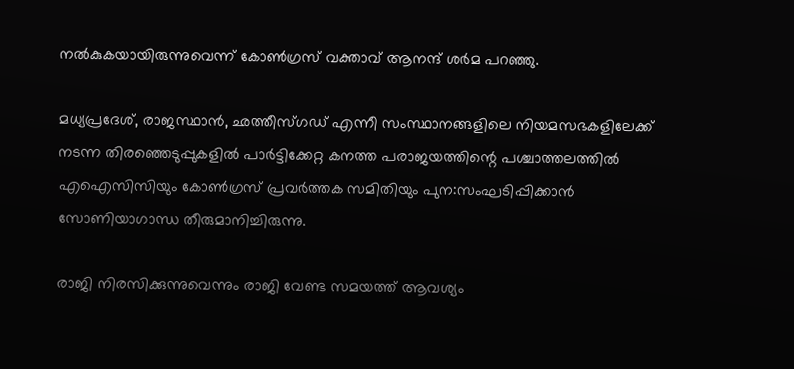നല്‍കുകയായിരുന്നുവെന്ന് കോണ്‍ഗ്രസ് വക്താവ് ആനന്ദ് ശര്‍മ പറഞ്ഞു.

മധ്യപ്രദേശ്, രാജസ്ഥാന്‍, ഛത്തീസ്ഗഡ് എന്നീ സംസ്ഥാനങ്ങളിലെ നിയമസഭകളിലേക്ക് നടന്ന തിരഞ്ഞെടുപ്പുകളില്‍ പാര്‍ട്ടിക്കേറ്റ കനത്ത പരാജയത്തിന്റെ പശ്ചാത്തലത്തില്‍ എഐസിസിയും കോണ്‍ഗ്രസ് പ്രവര്‍ത്തക സമിതിയും പുന:സംഘടിപ്പിക്കാന്‍ സോണിയാഗാന്ധ തീരുമാനിച്ചിരുന്നു.

രാജി നിരസിക്കുന്നുവെന്നും രാജി വേണ്ട സമയത്ത് ആവശ്യം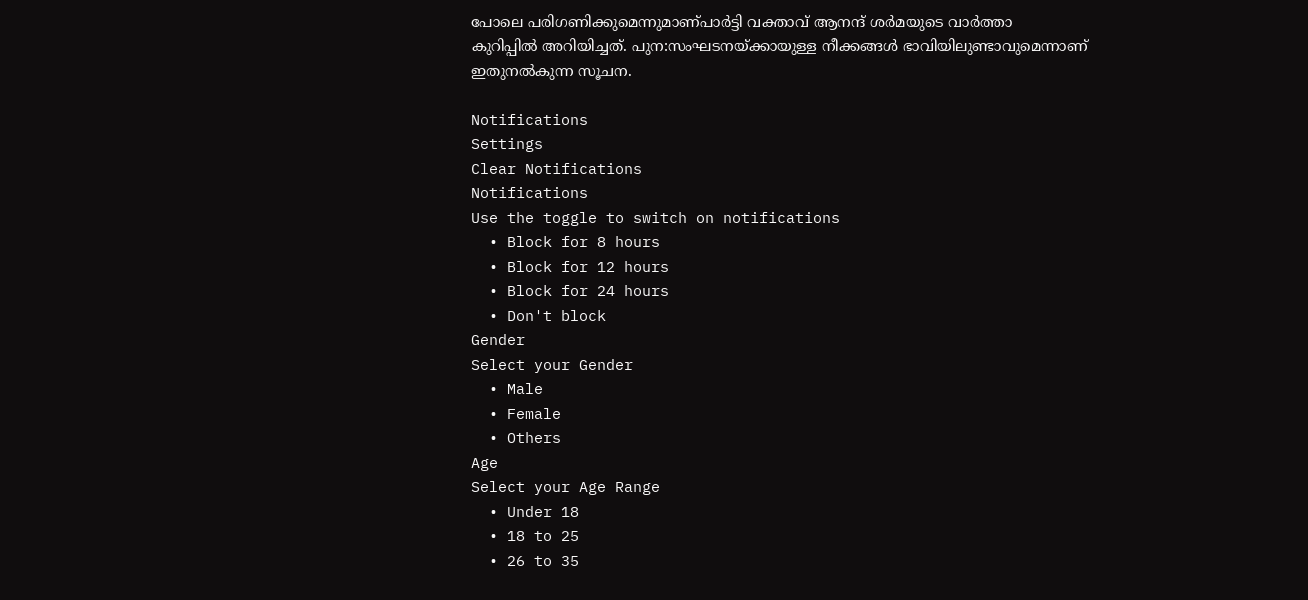പോലെ പരിഗണിക്കുമെന്നുമാണ്പാര്‍ട്ടി വക്താവ് ആനന്ദ് ശര്‍മയുടെ വാര്‍ത്താ കുറിപ്പില്‍ അറിയിച്ചത്. പുന:സംഘടനയ്ക്കായുള്ള നീക്കങ്ങള്‍ ഭാവിയിലുണ്ടാവുമെന്നാണ് ഇതുനല്‍കുന്ന സൂചന.

Notifications
Settings
Clear Notifications
Notifications
Use the toggle to switch on notifications
  • Block for 8 hours
  • Block for 12 hours
  • Block for 24 hours
  • Don't block
Gender
Select your Gender
  • Male
  • Female
  • Others
Age
Select your Age Range
  • Under 18
  • 18 to 25
  • 26 to 35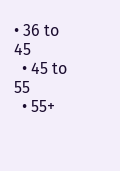• 36 to 45
  • 45 to 55
  • 55+